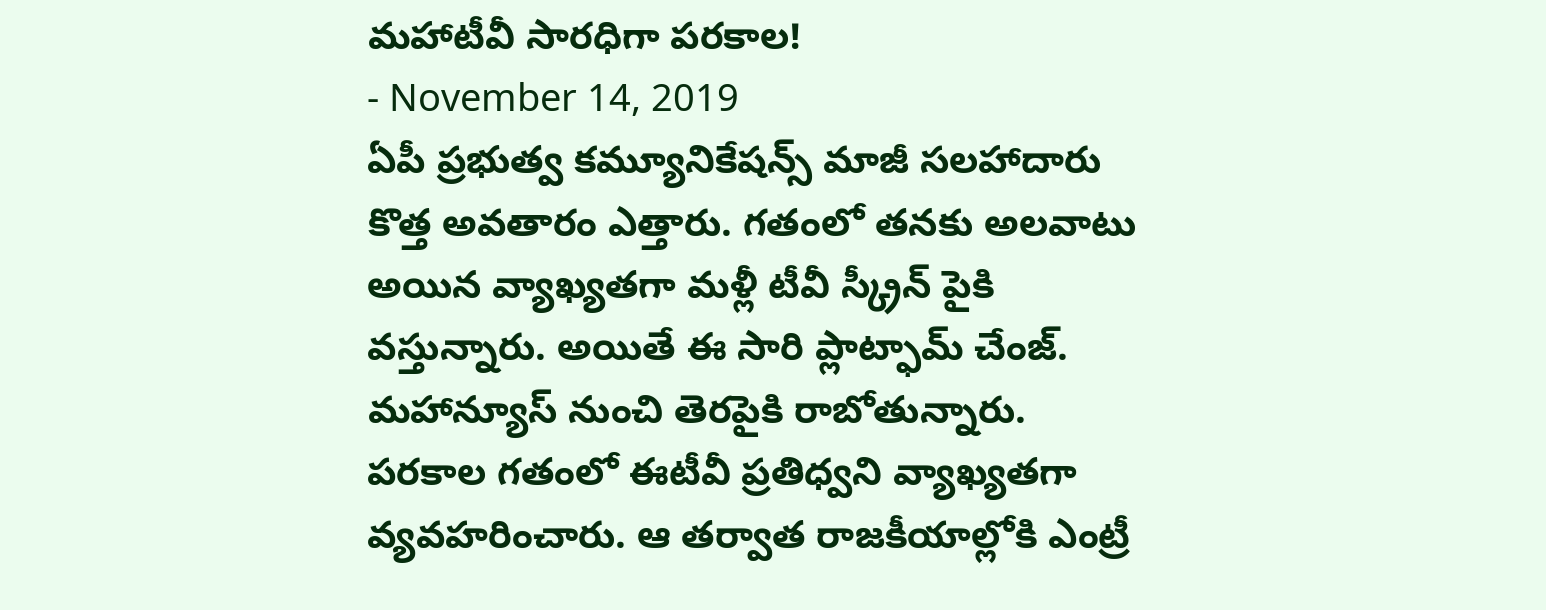మహాటీవీ సారధిగా పరకాల!
- November 14, 2019
ఏపీ ప్రభుత్వ కమ్యూనికేషన్స్ మాజీ సలహాదారు కొత్త అవతారం ఎత్తారు. గతంలో తనకు అలవాటు అయిన వ్యాఖ్యతగా మళ్లీ టీవీ స్క్రీన్ పైకి వస్తున్నారు. అయితే ఈ సారి ప్లాట్ఫామ్ చేంజ్. మహాన్యూస్ నుంచి తెరపైకి రాబోతున్నారు.
పరకాల గతంలో ఈటీవీ ప్రతిధ్వని వ్యాఖ్యతగా వ్యవహరించారు. ఆ తర్వాత రాజకీయాల్లోకి ఎంట్రీ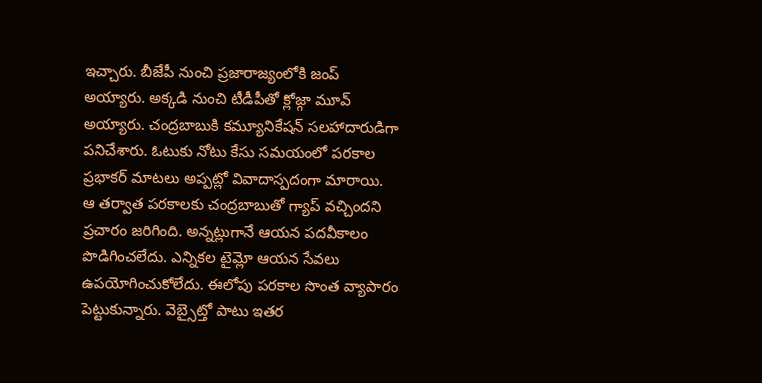ఇచ్చారు. బీజేపీ నుంచి ప్రజారాజ్యంలోకి జంప్ అయ్యారు. అక్కడి నుంచి టీడీపీతో క్లోజ్గా మూవ్ అయ్యారు. చంద్రబాబుకి కమ్యూనికేషన్ సలహాదారుడిగా పనిచేశారు. ఓటుకు నోటు కేసు సమయంలో పరకాల ప్రభాకర్ మాటలు అప్పట్లో వివాదాస్పదంగా మారాయి.
ఆ తర్వాత పరకాలకు చంద్రబాబుతో గ్యాప్ వచ్చిందని ప్రచారం జరిగింది. అన్నట్లుగానే ఆయన పదవీకాలం పొడిగించలేదు. ఎన్నికల టైమ్లో ఆయన సేవలు ఉపయోగించుకోలేదు. ఈలోపు పరకాల సొంత వ్యాపారం పెట్టుకున్నారు. వెబ్సైట్తో పాటు ఇతర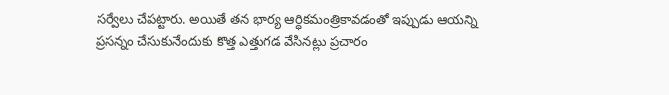సర్వేలు చేపట్టారు. అయితే తన భార్య ఆర్ధికమంత్రికావడంతో ఇప్పుడు ఆయన్ని ప్రసన్నం చేసుకునేందుకు కొత్త ఎత్తుగడ వేసినట్లు ప్రచారం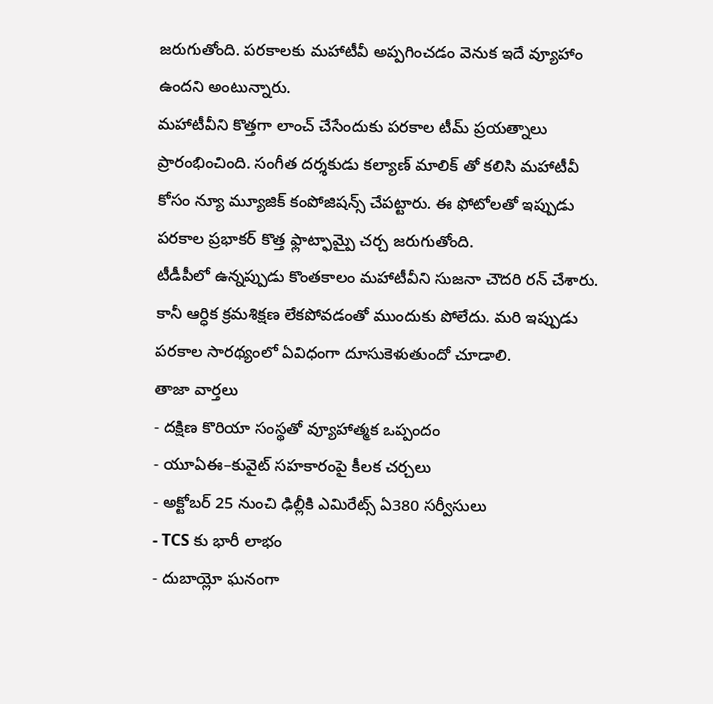జరుగుతోంది. పరకాలకు మహాటీవీ అప్పగించడం వెనుక ఇదే వ్యూహాం ఉందని అంటున్నారు.
మహాటీవీని కొత్తగా లాంచ్ చేసేందుకు పరకాల టీమ్ ప్రయత్నాలు ప్రారంభించింది. సంగీత దర్శకుడు కల్యాణ్ మాలిక్ తో కలిసి మహాటీవీ కోసం న్యూ మ్యూజిక్ కంపోజిషన్స్ చేపట్టారు. ఈ ఫోటోలతో ఇప్పుడు పరకాల ప్రభాకర్ కొత్త ఫ్లాట్ఫామ్పై చర్చ జరుగుతోంది.
టీడీపీలో ఉన్నప్పుడు కొంతకాలం మహాటీవీని సుజనా చౌదరి రన్ చేశారు. కానీ ఆర్ధిక క్రమశిక్షణ లేకపోవడంతో ముందుకు పోలేదు. మరి ఇప్పుడు పరకాల సారథ్యంలో ఏవిధంగా దూసుకెళుతుందో చూడాలి.
తాజా వార్తలు
- దక్షిణ కొరియా సంస్థతో వ్యూహాత్మక ఒప్పందం
- యూఏఈ–కువైట్ సహకారంపై కీలక చర్చలు
- అక్టోబర్ 25 నుంచి ఢిల్లీకి ఎమిరేట్స్ ఏ380 సర్వీసులు
- TCS కు భారీ లాభం
- దుబాయ్లో ఘనంగా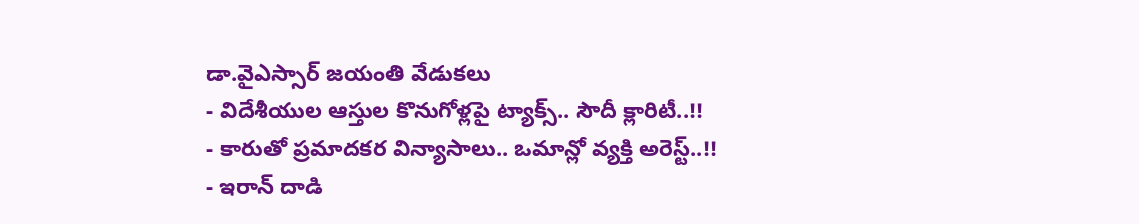డా.వైఎస్సార్ జయంతి వేడుకలు
- విదేశీయుల ఆస్తుల కొనుగోళ్లపై ట్యాక్స్.. సౌదీ క్లారిటీ..!!
- కారుతో ప్రమాదకర విన్యాసాలు.. ఒమాన్లో వ్యక్తి అరెస్ట్..!!
- ఇరాన్ దాడి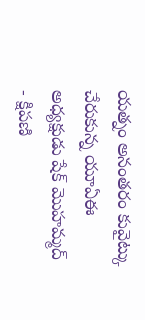యత్నం అనంతరం కువైట్కు చేరుకున్న యూఏఈ అధ్యక్షుడు షేక్ మొహమ్మద్
- క్షిపణి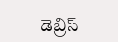డెబ్రిస్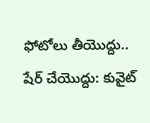ఫోటోలు తీయొద్దు.. షేర్ చేయొద్దు: కువైట్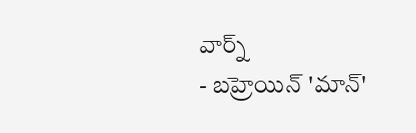వార్న్
- బహ్రెయిన్ 'మాన్'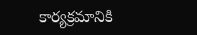కార్యక్రమానికి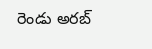రెండు అరబ్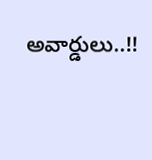అవార్డులు..!!